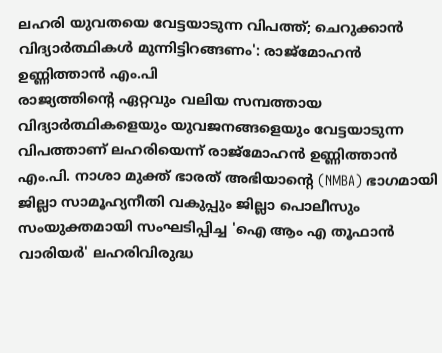ലഹരി യുവതയെ വേട്ടയാടുന്ന വിപത്ത്; ചെറുക്കാൻ വിദ്യാർത്ഥികൾ മുന്നിട്ടിറങ്ങണം': രാജ്മോഹൻ ഉണ്ണിത്താൻ എം.പി
രാജ്യത്തിന്റെ ഏറ്റവും വലിയ സമ്പത്തായ വിദ്യാർത്ഥികളെയും യുവജനങ്ങളെയും വേട്ടയാടുന്ന വിപത്താണ് ലഹരിയെന്ന് രാജ്മോഹൻ ഉണ്ണിത്താൻ എം.പി. നാശാ മുക്ത് ഭാരത് അഭിയാന്റെ (NMBA) ഭാഗമായി ജില്ലാ സാമൂഹ്യനീതി വകുപ്പും ജില്ലാ പൊലീസും സംയുക്തമായി സംഘടിപ്പിച്ച 'ഐ ആം എ തൂഫാൻ വാരിയർ' ലഹരിവിരുദ്ധ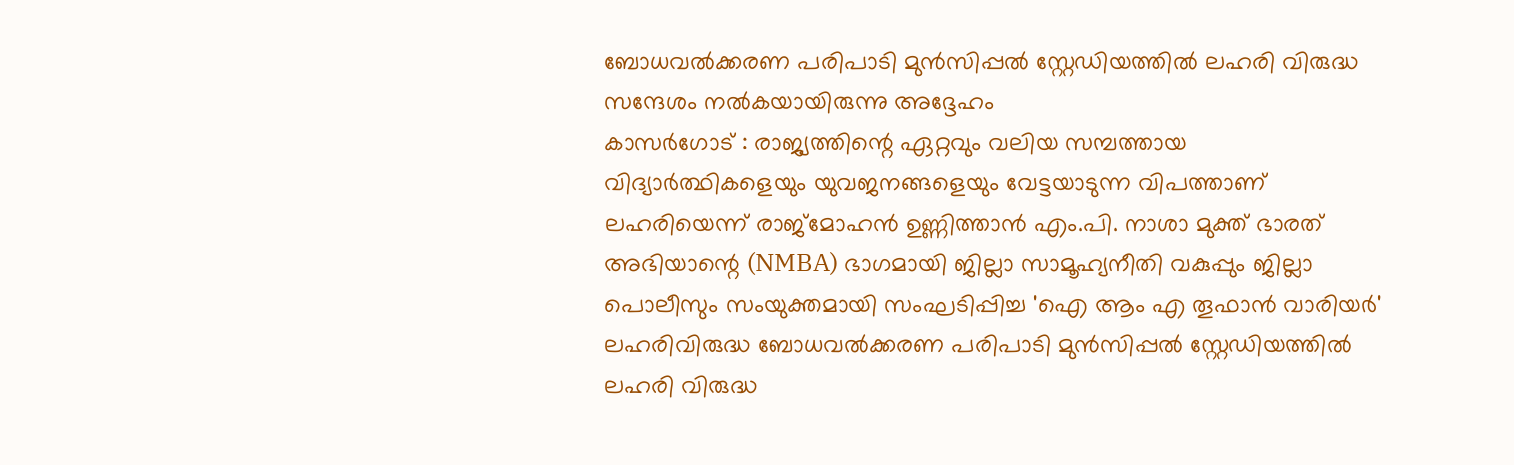ബോധവൽക്കരണ പരിപാടി മുൻസിപ്പൽ സ്റ്റേഡിയത്തിൽ ലഹരി വിരുദ്ധ സന്ദേശം നൽകയായിരുന്നു അദ്ദേഹം
കാസർഗോട് : രാജ്യത്തിന്റെ ഏറ്റവും വലിയ സമ്പത്തായ വിദ്യാർത്ഥികളെയും യുവജനങ്ങളെയും വേട്ടയാടുന്ന വിപത്താണ് ലഹരിയെന്ന് രാജ്മോഹൻ ഉണ്ണിത്താൻ എം.പി. നാശാ മുക്ത് ഭാരത് അഭിയാന്റെ (NMBA) ഭാഗമായി ജില്ലാ സാമൂഹ്യനീതി വകുപ്പും ജില്ലാ പൊലീസും സംയുക്തമായി സംഘടിപ്പിച്ച 'ഐ ആം എ തൂഫാൻ വാരിയർ' ലഹരിവിരുദ്ധ ബോധവൽക്കരണ പരിപാടി മുൻസിപ്പൽ സ്റ്റേഡിയത്തിൽ ലഹരി വിരുദ്ധ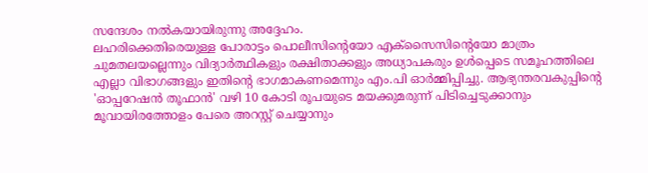സന്ദേശം നൽകയായിരുന്നു അദ്ദേഹം.
ലഹരിക്കെതിരെയുള്ള പോരാട്ടം പൊലീസിന്റെയോ എക്സൈസിന്റെയോ മാത്രം ചുമതലയല്ലെന്നും വിദ്യാർത്ഥികളും രക്ഷിതാക്കളും അധ്യാപകരും ഉൾപ്പെടെ സമൂഹത്തിലെ എല്ലാ വിഭാഗങ്ങളും ഇതിന്റെ ഭാഗമാകണമെന്നും എം.പി ഓർമ്മിപ്പിച്ചു. ആഭ്യന്തരവകുപ്പിന്റെ 'ഓപ്പറേഷൻ തൂഫാൻ' വഴി 10 കോടി രൂപയുടെ മയക്കുമരുന്ന് പിടിച്ചെടുക്കാനും മൂവായിരത്തോളം പേരെ അറസ്റ്റ് ചെയ്യാനും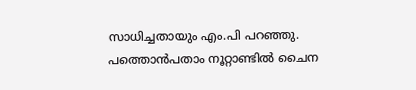സാധിച്ചതായും എം.പി പറഞ്ഞു. പത്തൊൻപതാം നൂറ്റാണ്ടിൽ ചൈന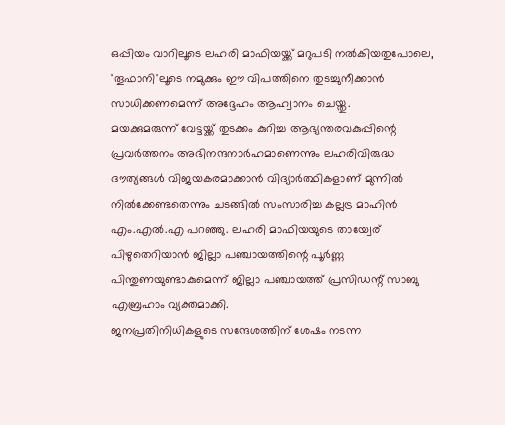ഒപ്പിയം വാറിലൂടെ ലഹരി മാഫിയയ്ക്ക് മറുപടി നൽകിയതുപോലെ, 'തൂഫാനി'ലൂടെ നമുക്കും ഈ വിപത്തിനെ തുടച്ചുനീക്കാൻ സാധിക്കണമെന്ന് അദ്ദേഹം ആഹ്വാനം ചെയ്തു.
മയക്കുമരുന്ന് വേട്ടയ്ക്ക് തുടക്കം കുറിച്ച ആഭ്യന്തരവകുപ്പിന്റെ പ്രവർത്തനം അഭിനന്ദനാർഹമാണെന്നും ലഹരിവിരുദ്ധ ദൗത്യങ്ങൾ വിജയകരമാക്കാൻ വിദ്യാർത്ഥികളാണ് മുന്നിൽ നിൽക്കേണ്ടതെന്നും ചടങ്ങിൽ സംസാരിച്ച കല്ലട്ര മാഹിൻ എം.എൽ.എ പറഞ്ഞു. ലഹരി മാഫിയയുടെ തായ്വേര് പിഴുതെറിയാൻ ജില്ലാ പഞ്ചായത്തിന്റെ പൂർണ്ണ പിന്തുണയുണ്ടാകുമെന്ന് ജില്ലാ പഞ്ചായത്ത് പ്രസിഡന്റ് സാബു എബ്രഹാം വ്യക്തമാക്കി.
ജനപ്രതിനിധികളുടെ സന്ദേശത്തിന് ശേഷം നടന്ന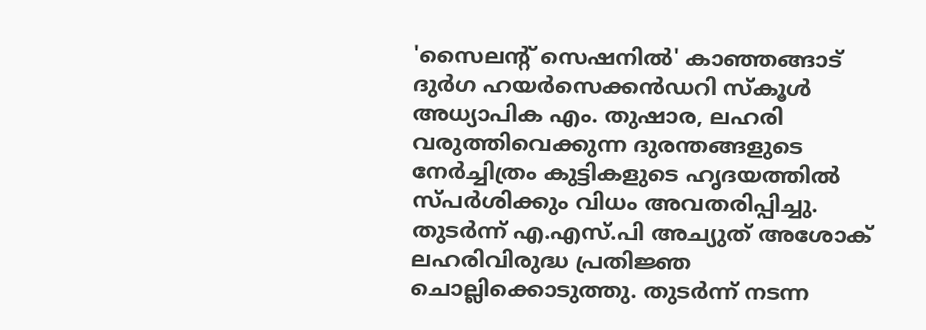'സൈലന്റ് സെഷനിൽ' കാഞ്ഞങ്ങാട് ദുർഗ ഹയർസെക്കൻഡറി സ്കൂൾ അധ്യാപിക എം. തുഷാര, ലഹരി വരുത്തിവെക്കുന്ന ദുരന്തങ്ങളുടെ നേർച്ചിത്രം കുട്ടികളുടെ ഹൃദയത്തിൽ സ്പർശിക്കും വിധം അവതരിപ്പിച്ചു. തുടർന്ന് എ.എസ്.പി അച്യുത് അശോക് ലഹരിവിരുദ്ധ പ്രതിജ്ഞ ചൊല്ലിക്കൊടുത്തു. തുടർന്ന് നടന്ന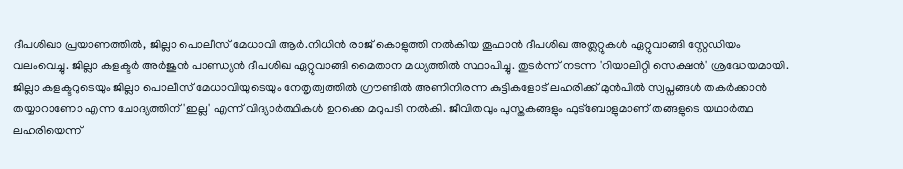ദീപശിഖാ പ്രയാണത്തിൽ, ജില്ലാ പൊലീസ് മേധാവി ആർ.നിധിൻ രാജ് കൊളുത്തി നൽകിയ തൂഫാൻ ദീപശിഖ അത്ലറ്റുകൾ ഏറ്റുവാങ്ങി സ്റ്റേഡിയം വലംവെച്ചു. ജില്ലാ കളക്ടർ അർജുൻ പാണ്ഡ്യൻ ദീപശിഖ ഏറ്റുവാങ്ങി മൈതാന മധ്യത്തിൽ സ്ഥാപിച്ചു. തുടർന്ന് നടന്ന 'റിയാലിറ്റി സെക്ഷൻ' ശ്രദ്ധേയമായി. ജില്ലാ കളക്ടറുടെയും ജില്ലാ പൊലീസ് മേധാവിയുടെയും നേതൃത്വത്തിൽ ഗ്രൗണ്ടിൽ അണിനിരന്ന കുട്ടികളോട് ലഹരിക്ക് മുൻപിൽ സ്വപ്നങ്ങൾ തകർക്കാൻ തയ്യാറാണോ എന്ന ചോദ്യത്തിന് 'ഇല്ല' എന്ന് വിദ്യാർത്ഥികൾ ഉറക്കെ മറുപടി നൽകി. ജീവിതവും പുസ്തകങ്ങളും ഫുട്ബോളുമാണ് തങ്ങളുടെ യഥാർത്ഥ ലഹരിയെന്ന്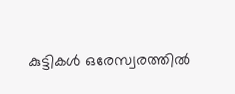കുട്ടികൾ ഒരേസ്വരത്തിൽ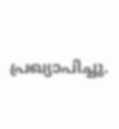പ്രഖ്യാപിച്ചു.